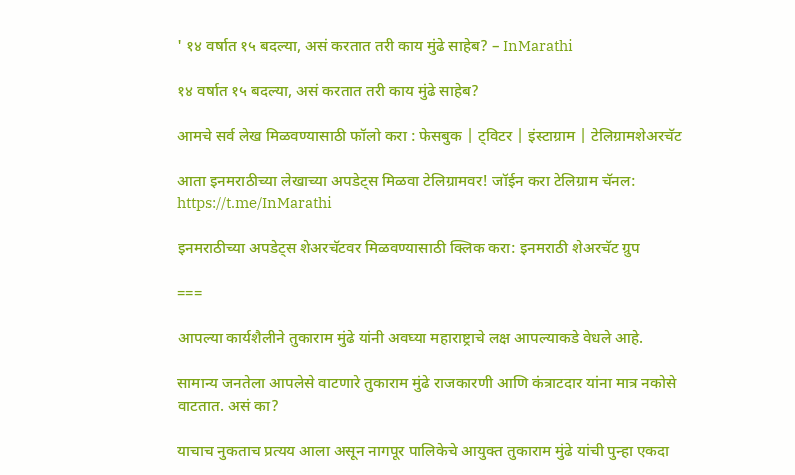' १४ वर्षात १५ बदल्या, असं करतात तरी काय मुंढे साहेब? – InMarathi

१४ वर्षात १५ बदल्या, असं करतात तरी काय मुंढे साहेब?

आमचे सर्व लेख मिळवण्यासाठी फॉलो करा : फेसबुक | ट्विटर | इंस्टाग्राम | टेलिग्रामशेअरचॅट

आता इनमराठीच्या लेखाच्या अपडेट्स मिळवा टेलिग्रामवर! जॉईन करा टेलिग्राम चॅनल: https://t.me/InMarathi

इनमराठीच्या अपडेट्स शेअरचॅटवर मिळवण्यासाठी क्लिक करा: इनमराठी शेअरचॅट ग्रुप

===

आपल्या कार्यशैलीने तुकाराम मुंढे यांनी अवघ्या महाराष्ट्राचे लक्ष आपल्याकडे वेधले आहे.

सामान्य जनतेला आपलेसे वाटणारे तुकाराम मुंढे राजकारणी आणि कंत्राटदार यांना मात्र नकोसे वाटतात. असं का?

याचाच नुकताच प्रत्यय आला असून नागपूर पालिकेचे आयुक्त तुकाराम मुंढे यांची पुन्हा एकदा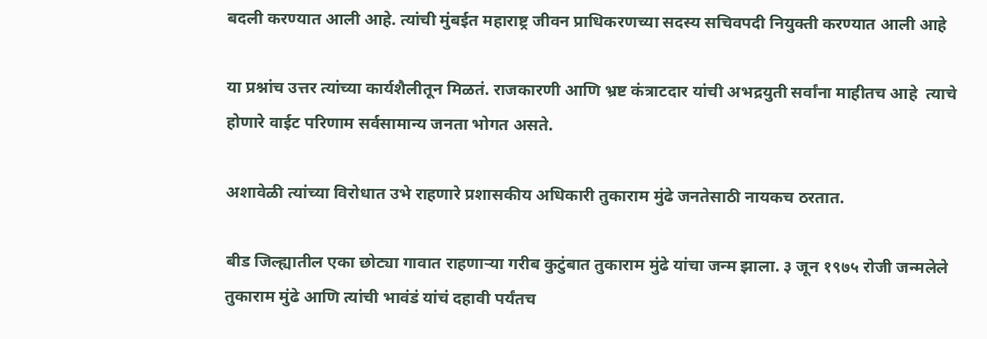बदली करण्यात आली आहे. त्यांची मुंबईत महाराष्ट्र जीवन प्राधिकरणच्या सदस्य सचिवपदी नियुक्ती करण्यात आली आहे

या प्रश्नांच उत्तर त्यांच्या कार्यशैलीतून मिळतं. राजकारणी आणि भ्रष्ट कंत्राटदार यांची अभद्रयुती सर्वांना माहीतच आहे  त्याचे होणारे वाईट परिणाम सर्वसामान्य जनता भोगत असते.

अशावेळी त्यांच्या विरोधात उभे राहणारे प्रशासकीय अधिकारी तुकाराम मुंढे जनतेसाठी नायकच ठरतात.

बीड जिल्ह्यातील एका छोट्या गावात राहणाऱ्या गरीब कुटुंबात तुकाराम मुंढे यांचा जन्म झाला. ३ जून १९७५ रोजी जन्मलेले तुकाराम मुंढे आणि त्यांची भावंडं यांचं दहावी पर्यंतच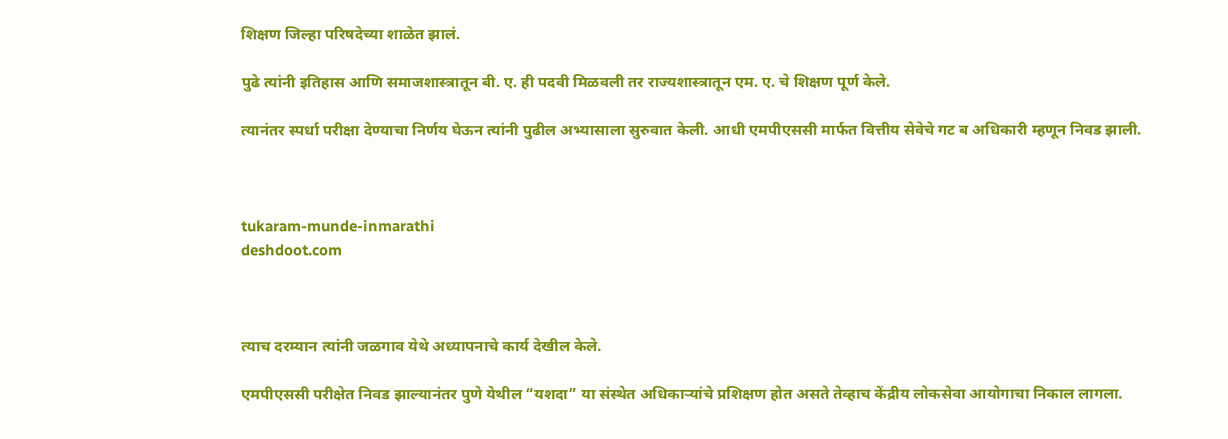शिक्षण जिल्हा परिषदेच्या शाळेत झालं.

पुढे त्यांनी इतिहास आणि समाजशास्त्रातून बी. ए. ही पदवी मिळवली तर राज्यशास्त्रातून एम. ए. चे शिक्षण पूर्ण केले.

त्यानंतर स्पर्धा परीक्षा देण्याचा निर्णय घेऊन त्यांनी पुढील अभ्यासाला सुरुवात केली. आधी एमपीएससी मार्फत वित्तीय सेवेचे गट ब अधिकारी म्हणून निवड झाली.



tukaram-munde-inmarathi
deshdoot.com



त्याच दरम्यान त्यांनी जळगाव येथे अध्यापनाचे कार्य देखील केले.

एमपीएससी परीक्षेत निवड झाल्यानंतर पुणे येथील “यशदा” या संस्थेत अधिकाऱ्यांचे प्रशिक्षण होत असते तेव्हाच केंद्रीय लोकसेवा आयोगाचा निकाल लागला.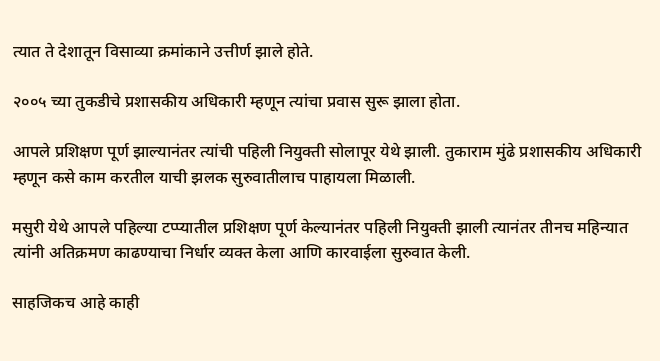त्यात ते देशातून विसाव्या क्रमांकाने उत्तीर्ण झाले होते.

२००५ च्या तुकडीचे प्रशासकीय अधिकारी म्हणून त्यांचा प्रवास सुरू झाला होता.

आपले प्रशिक्षण पूर्ण झाल्यानंतर त्यांची पहिली नियुक्ती सोलापूर येथे झाली. तुकाराम मुंढे प्रशासकीय अधिकारी म्हणून कसे काम करतील याची झलक सुरुवातीलाच पाहायला मिळाली.

मसुरी येथे आपले पहिल्या टप्प्यातील प्रशिक्षण पूर्ण केल्यानंतर पहिली नियुक्ती झाली त्यानंतर तीनच महिन्यात त्यांनी अतिक्रमण काढण्याचा निर्धार व्यक्त केला आणि कारवाईला सुरुवात केली.

साहजिकच आहे काही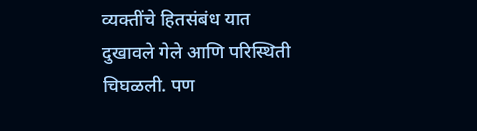व्यक्तींचे हितसंबंध यात दुखावले गेले आणि परिस्थिती चिघळली. पण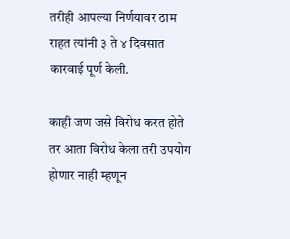तरीही आपल्या निर्णयावर ठाम राहत त्यांनी ३ ते ४ दिवसात कारवाई पूर्ण केली.

काही जण जसे विरोध करत होते तर आता विरोध केला तरी उपयोग होणार नाही म्हणून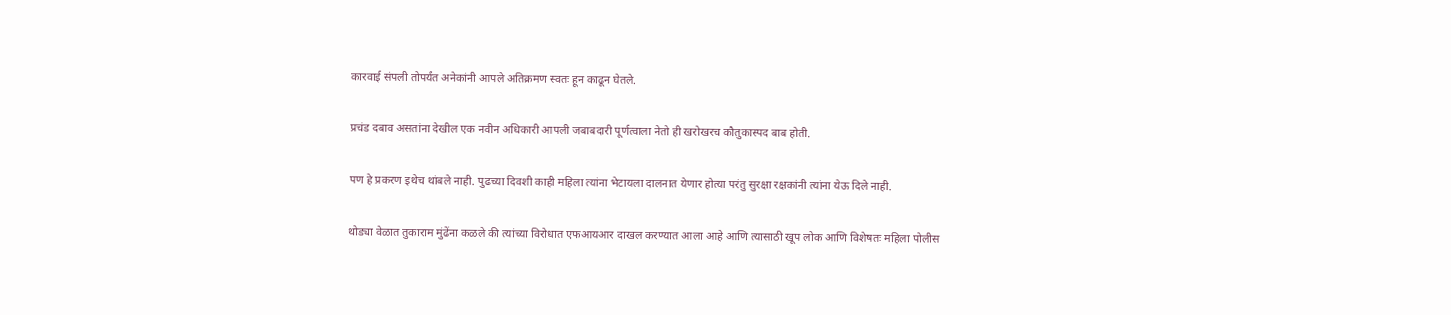कारवाई संपली तोपर्यंत अनेकांनी आपले अतिक्रमण स्वतः हून काढून घेतले.

प्रचंड दबाव असतांना देखील एक नवीन अधिकारी आपली जबाबदारी पूर्णत्वाला नेतो ही खरोखरच कौतुकास्पद बाब होती.

पण हे प्रकरण इथेच थांबले नाही. पुढच्या दिवशी काही महिला त्यांना भेटायला दालनात येणार होत्या परंतु सुरक्षा रक्षकांनी त्यांना येऊ दिले नाही.

थोड्या वेळात तुकाराम मुंढेंना कळले की त्यांच्या विरोधात एफआयआर दाखल करण्यात आला आहे आणि त्यासाठी खूप लोक आणि विशेषतः महिला पोलीस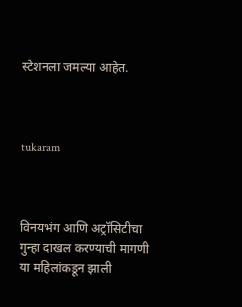स्टेशनला जमल्या आहेत.



tukaram



विनयभंग आणि अट्रॉसिटीचा गुन्हा दाखल करण्याची मागणी या महिलांकडून झाली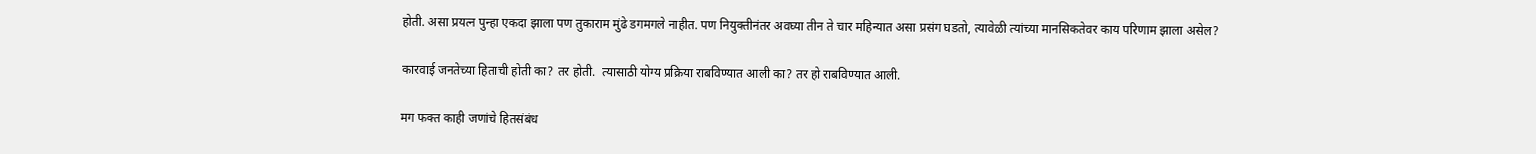होती. असा प्रयत्न पुन्हा एकदा झाला पण तुकाराम मुंढे डगमगले नाहीत. पण नियुक्तीनंतर अवघ्या तीन ते चार महिन्यात असा प्रसंग घडतो, त्यावेळी त्यांच्या मानसिकतेवर काय परिणाम झाला असेल?

कारवाई जनतेच्या हिताची होती का? तर होती.  त्यासाठी योग्य प्रक्रिया राबविण्यात आली का? तर हो राबविण्यात आली.

मग फक्त काही जणांचे हितसंबंध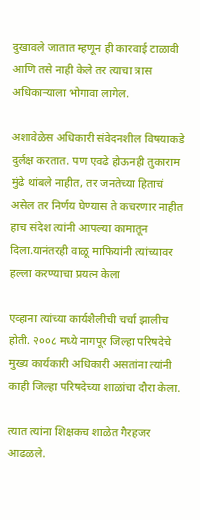दुखावले जातात म्हणून ही कारवाई टाळावी आणि तसे नाही केले तर त्याचा त्रास अधिकाऱ्याला भोगावा लागेल.

अशावेळेस अधिकारी संवेदनशील विषयाकडे दुर्लक्ष करतात. पण एवढे होऊनही तुकाराम मुंढे थांबले नाहीत, तर जनतेच्या हिताचं असेल तर निर्णय घेण्यास ते कचरणार नाहीत हाच संदेश त्यांनी आपल्या कामातून दिला.यानंतरही वाळू माफियांनी त्यांच्यावर हल्ला करण्याचा प्रयत्न केला

एव्हाना त्यांच्या कार्यशैलीची चर्चा झालीच होती. २००८ मध्ये नागपूर जिल्हा परिषदेचे मुख्य कार्यकारी अधिकारी असतांना त्यांनी काही जिल्हा परिषदेच्या शाळांचा दौरा केला.

त्यात त्यांना शिक्षकच शाळेत गैरहजर आढळले.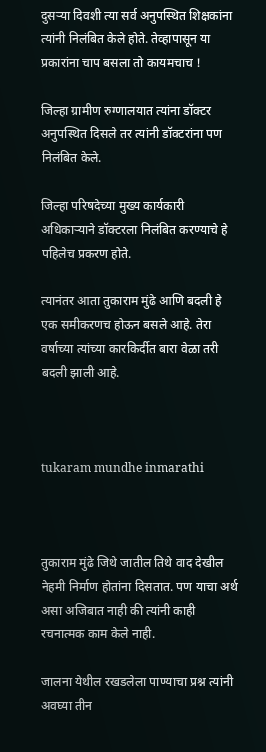दुसऱ्या दिवशी त्या सर्व अनुपस्थित शिक्षकांना त्यांनी निलंबित केले होते. तेव्हापासून या प्रकारांना चाप बसला तो कायमचाच !

जिल्हा ग्रामीण रुग्णालयात त्यांना डॉक्टर अनुपस्थित दिसले तर त्यांनी डॉक्टरांना पण निलंबित केले.

जिल्हा परिषदेच्या मुख्य कार्यकारी अधिकाऱ्याने डॉक्टरला निलंबित करण्याचे हे पहिलेच प्रकरण होते.

त्यानंतर आता तुकाराम मुंढे आणि बदली हे एक समीकरणच होऊन बसले आहे. तेरा वर्षाच्या त्यांच्या कारकिर्दीत बारा वेळा तरी बदली झाली आहे.



tukaram mundhe inmarathi



तुकाराम मुंढे जिथे जातील तिथे वाद देखील नेहमी निर्माण होतांना दिसतात. पण याचा अर्थ असा अजिबात नाही की त्यांनी काही रचनात्मक काम केले नाही.

जालना येथील रखडलेला पाण्याचा प्रश्न त्यांनी अवघ्या तीन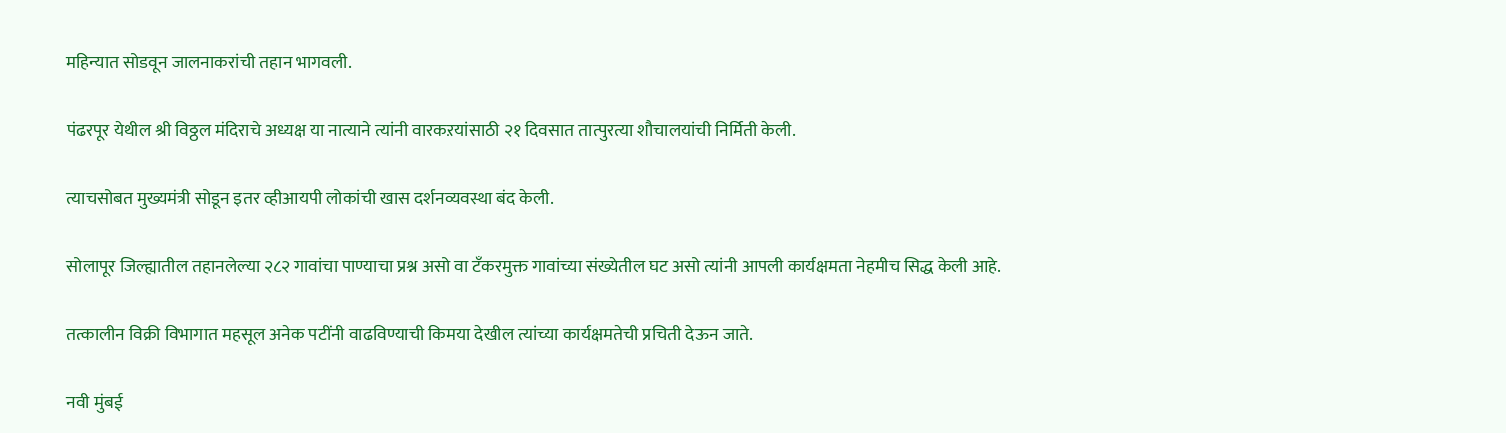महिन्यात सोडवून जालनाकरांची तहान भागवली.

पंढरपूर येथील श्री विठ्ठल मंदिराचे अध्यक्ष या नात्याने त्यांनी वारकऱयांसाठी २१ दिवसात तात्पुरत्या शौचालयांची निर्मिती केली.

त्याचसोबत मुख्यमंत्री सोडून इतर व्हीआयपी लोकांची खास दर्शनव्यवस्था बंद केली.

सोलापूर जिल्ह्यातील तहानलेल्या २८२ गावांचा पाण्याचा प्रश्न असो वा टँकरमुक्त गावांच्या संख्येतील घट असो त्यांनी आपली कार्यक्षमता नेहमीच सिद्ध केली आहे.

तत्कालीन विक्री विभागात महसूल अनेक पटींनी वाढविण्याची किमया देखील त्यांच्या कार्यक्षमतेची प्रचिती देऊन जाते.

नवी मुंबई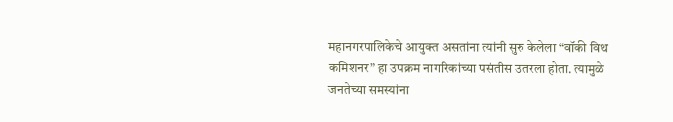महानगरपालिकेचे आयुक्त असतांना त्यांनी सुरु केलेला “वॉकी विथ कमिशनर” हा उपक्रम नागरिकांच्या पसंतीस उतरला होता. त्यामुळे जनतेच्या समस्यांना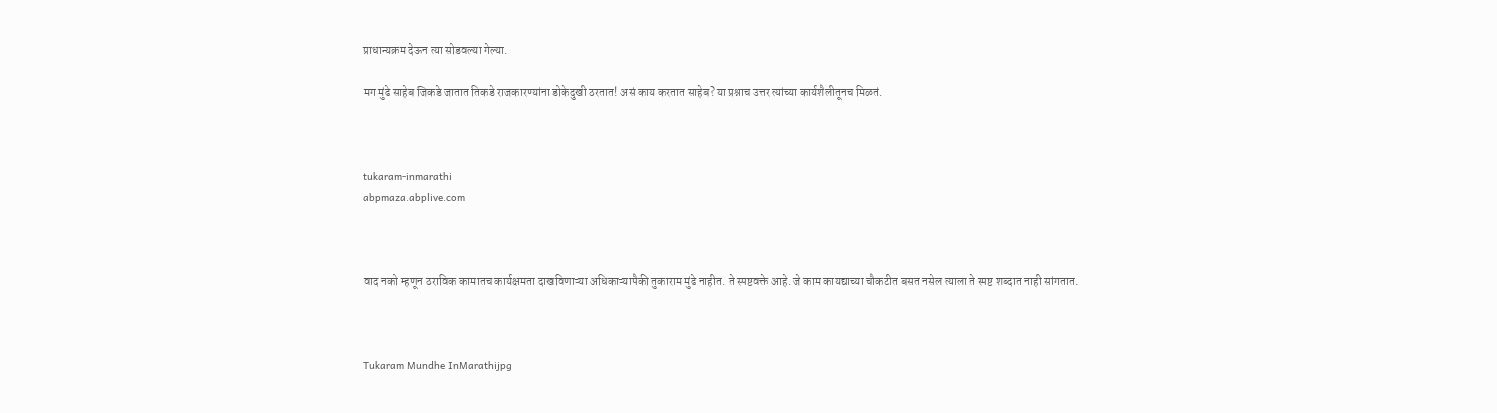प्राधान्यक्रम देऊन त्या सोडवल्या गेल्या.

मग मुंढे साहेब जिकडे जातात तिकडे राजकारण्यांना डोकेदुखी ठरतात! असं काय करतात साहेब? या प्रश्नाच उत्तर त्यांच्या कार्यशैलीतूनच मिळतं.



tukaram-inmarathi
abpmaza.abplive.com



वाद नको म्हणून ठराविक कामातच कार्यक्षमता दाखविणाऱ्या अधिकाऱ्यापैकी तुकाराम मुंढे नाहीत. ते स्पष्टवक्ते आहे. जे काम कायद्याच्या चौकटीत बसत नसेल त्याला ते स्पष्ट शब्दात नाही सांगतात.



Tukaram Mundhe InMarathijpg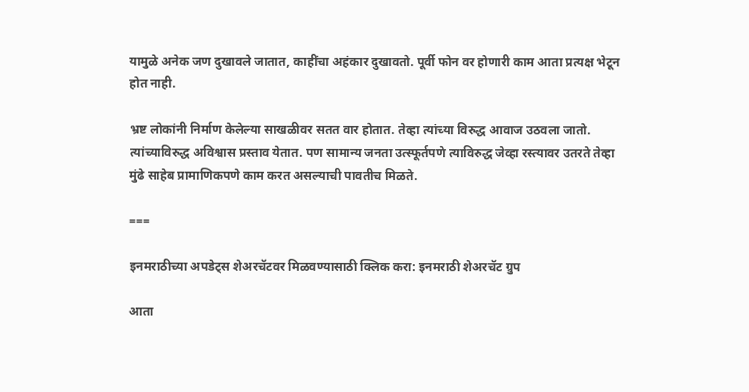यामुळे अनेक जण दुखावले जातात, काहींचा अहंकार दुखावतो. पूर्वी फोन वर होणारी काम आता प्रत्यक्ष भेटून होत नाही.

भ्रष्ट लोकांनी निर्माण केलेल्या साखळीवर सतत वार होतात. तेव्हा त्यांच्या विरुद्ध आवाज उठवला जातो. त्यांच्याविरुद्ध अविश्वास प्रस्ताव येतात. पण सामान्य जनता उत्स्फूर्तपणे त्याविरुद्ध जेव्हा रस्त्यावर उतरते तेव्हा मुंढे साहेब प्रामाणिकपणे काम करत असल्याची पावतीच मिळते.

===

इनमराठीच्या अपडेट्स शेअरचॅटवर मिळवण्यासाठी क्लिक करा: इनमराठी शेअरचॅट ग्रुप

आता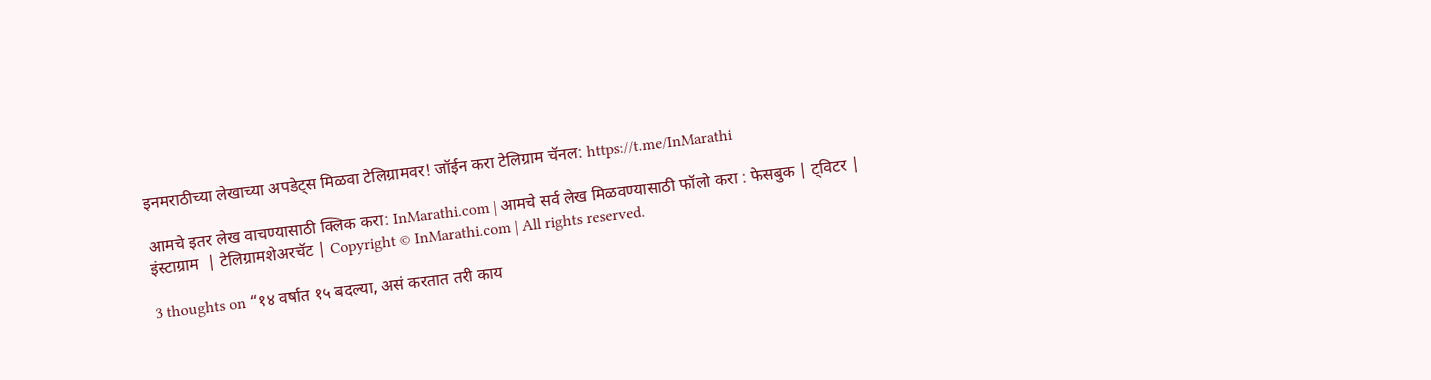इनमराठीच्या लेखाच्या अपडेट्स मिळवा टेलिग्रामवर! जॉईन करा टेलिग्राम चॅनल: https://t.me/InMarathi

आमचे इतर लेख वाचण्यासाठी क्लिक करा: InMarathi.com | आमचे सर्व लेख मिळवण्यासाठी फॉलो करा : फेसबुक | ट्विटर | इंस्टाग्राम  | टेलिग्रामशेअरचॅट | Copyright © InMarathi.com | All rights reserved.

3 thoughts on “१४ वर्षात १५ बदल्या, असं करतात तरी काय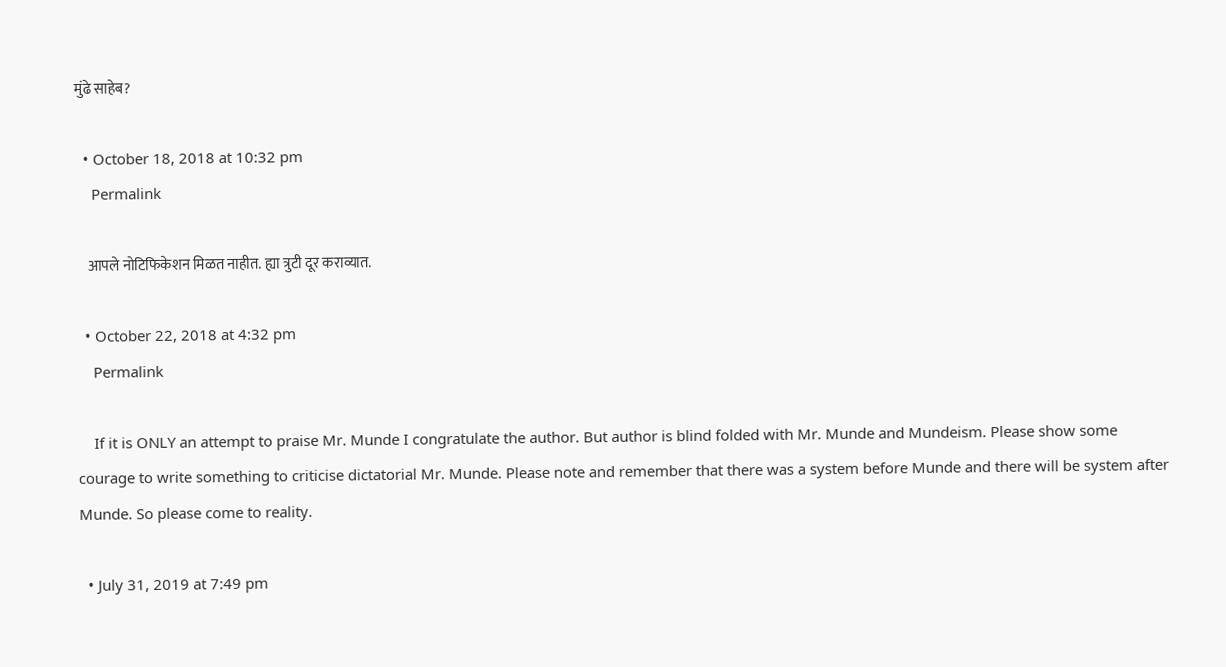मुंढे साहेब?

  • October 18, 2018 at 10:32 pm
    Permalink

    आपले नोटिफिकेशन मिळत नाहीत. ह्या त्रुटी दूर कराव्यात.

  • October 22, 2018 at 4:32 pm
    Permalink

    If it is ONLY an attempt to praise Mr. Munde I congratulate the author. But author is blind folded with Mr. Munde and Mundeism. Please show some courage to write something to criticise dictatorial Mr. Munde. Please note and remember that there was a system before Munde and there will be system after Munde. So please come to reality.

  • July 31, 2019 at 7:49 pm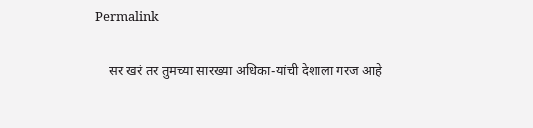Permalink

    सर खरं तर तुमच्या सारख्या अधिका-यांची देशाला गरज आहे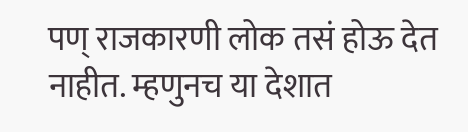पण् राजकारणी लोक तसं होऊ देत नाहीत. म्हणुनच या देशात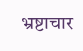भ्रष्टाचार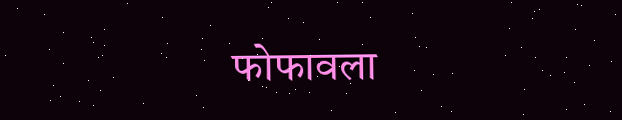फोफावला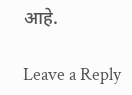आहे.

Leave a Reply